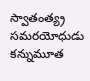స్వాతంత్య్ర సమరయోధుడు కన్నుమూత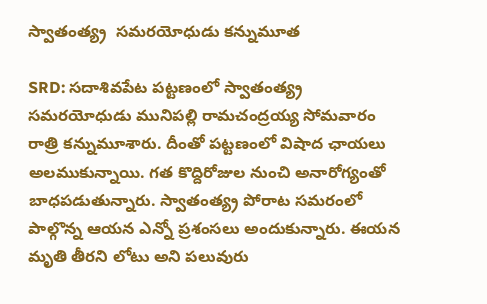స్వాతంత్య్ర  సమరయోధుడు కన్నుమూత

SRD: సదాశివపేట పట్టణంలో స్వాతంత్య్ర సమరయోధుడు మునిపల్లి రామచంద్రయ్య సోమవారం రాత్రి కన్నుమూశారు. దీంతో పట్టణంలో విషాద ఛాయలు అలముకున్నాయి. గత కొద్దిరోజుల నుంచి అనారోగ్యంతో బాధపడుతున్నారు. స్వాతంత్య్ర పోరాట సమరంలో పాల్గొన్న ఆయన ఎన్నో ప్రశంసలు అందుకున్నారు. ఈయన మృతి తీరని లోటు అని పలువురు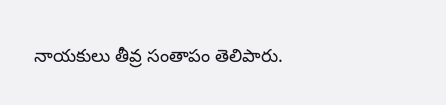నాయకులు తీవ్ర సంతాపం తెలిపారు.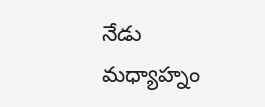నేడు మధ్యాహ్నం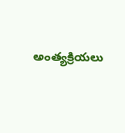అంత్యక్రియలు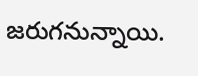జరుగనున్నాయి.